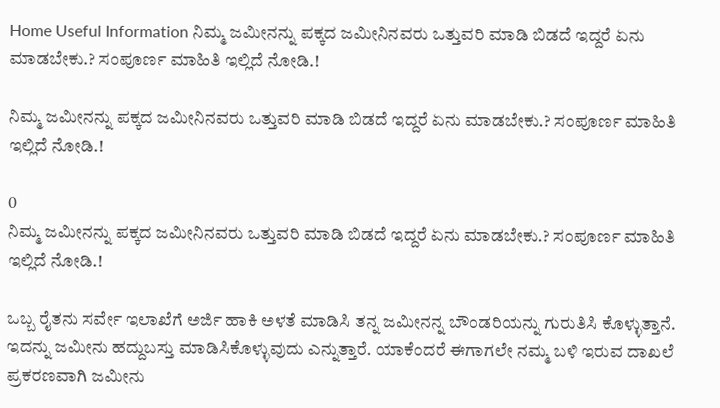Home Useful Information ನಿಮ್ಮ ಜಮೀನನ್ನು ಪಕ್ಕದ ಜಮೀನಿನವರು ಒತ್ತುವರಿ ಮಾಡಿ ಬಿಡದೆ ಇದ್ದರೆ ಏನು ಮಾಡಬೇಕು.? ಸಂಪೂರ್ಣ ಮಾಹಿತಿ ಇಲ್ಲಿದೆ ನೋಡಿ.!

ನಿಮ್ಮ ಜಮೀನನ್ನು ಪಕ್ಕದ ಜಮೀನಿನವರು ಒತ್ತುವರಿ ಮಾಡಿ ಬಿಡದೆ ಇದ್ದರೆ ಏನು ಮಾಡಬೇಕು.? ಸಂಪೂರ್ಣ ಮಾಹಿತಿ ಇಲ್ಲಿದೆ ನೋಡಿ.!

0
ನಿಮ್ಮ ಜಮೀನನ್ನು ಪಕ್ಕದ ಜಮೀನಿನವರು ಒತ್ತುವರಿ ಮಾಡಿ ಬಿಡದೆ ಇದ್ದರೆ ಏನು ಮಾಡಬೇಕು.? ಸಂಪೂರ್ಣ ಮಾಹಿತಿ ಇಲ್ಲಿದೆ ನೋಡಿ.!

ಒಬ್ಬ ರೈತನು ಸರ್ವೇ ಇಲಾಖೆಗೆ ಅರ್ಜಿ ಹಾಕಿ ಅಳತೆ ಮಾಡಿಸಿ ತನ್ನ ಜಮೀನನ್ನ ಬೌಂಡರಿಯನ್ನು ಗುರುತಿಸಿ ಕೊಳ್ಳುತ್ತಾನೆ. ಇದನ್ನು ಜಮೀನು ಹದ್ದುಬಸ್ತು ಮಾಡಿಸಿಕೊಳ್ಳುವುದು ಎನ್ನುತ್ತಾರೆ. ಯಾಕೆಂದರೆ ಈಗಾಗಲೇ ನಮ್ಮ ಬಳಿ ಇರುವ ದಾಖಲೆ ಪ್ರಕರಣವಾಗಿ ಜಮೀನು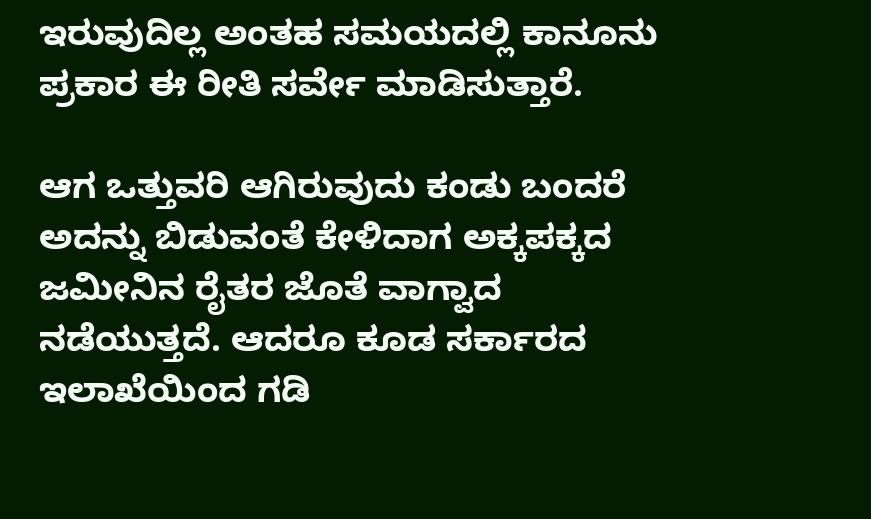ಇರುವುದಿಲ್ಲ ಅಂತಹ ಸಮಯದಲ್ಲಿ ಕಾನೂನು ಪ್ರಕಾರ ಈ ರೀತಿ ಸರ್ವೇ ಮಾಡಿಸುತ್ತಾರೆ.

ಆಗ ಒತ್ತುವರಿ ಆಗಿರುವುದು ಕಂಡು ಬಂದರೆ ಅದನ್ನು ಬಿಡುವಂತೆ ಕೇಳಿದಾಗ ಅಕ್ಕಪಕ್ಕದ ಜಮೀನಿನ ರೈತರ ಜೊತೆ ವಾಗ್ವಾದ ನಡೆಯುತ್ತದೆ. ಆದರೂ ಕೂಡ ಸರ್ಕಾರದ ಇಲಾಖೆಯಿಂದ ಗಡಿ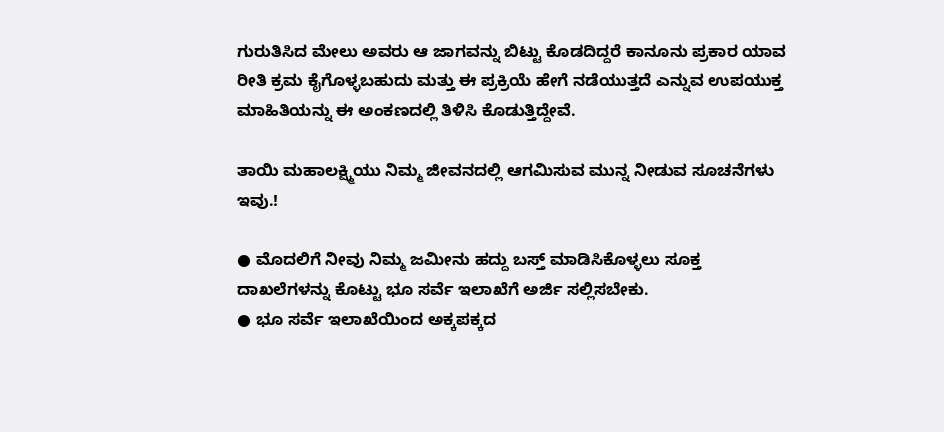ಗುರುತಿಸಿದ ಮೇಲು ಅವರು ಆ ಜಾಗವನ್ನು ಬಿಟ್ಟು ಕೊಡದಿದ್ದರೆ ಕಾನೂನು ಪ್ರಕಾರ ಯಾವ ರೀತಿ ಕ್ರಮ ಕೈಗೊಳ್ಳಬಹುದು ಮತ್ತು ಈ ಪ್ರಕ್ರಿಯೆ ಹೇಗೆ ನಡೆಯುತ್ತದೆ ಎನ್ನುವ ಉಪಯುಕ್ತ ಮಾಹಿತಿಯನ್ನು ಈ ಅಂಕಣದಲ್ಲಿ ತಿಳಿಸಿ ಕೊಡುತ್ತಿದ್ದೇವೆ.

ತಾಯಿ ಮಹಾಲಕ್ಷ್ಮಿಯು ನಿಮ್ಮ ಜೀವನದಲ್ಲಿ ಆಗಮಿಸುವ ಮುನ್ನ ನೀಡುವ ಸೂಚನೆಗಳು ಇವು.!

● ಮೊದಲಿಗೆ ನೀವು ನಿಮ್ಮ ಜಮೀನು ಹದ್ದು ಬಸ್ತ್ ಮಾಡಿಸಿಕೊಳ್ಳಲು ಸೂಕ್ತ ದಾಖಲೆಗಳನ್ನು ಕೊಟ್ಟು ಭೂ ಸರ್ವೆ ಇಲಾಖೆಗೆ ಅರ್ಜಿ ಸಲ್ಲಿಸಬೇಕು.
● ಭೂ ಸರ್ವೆ ಇಲಾಖೆಯಿಂದ ಅಕ್ಕಪಕ್ಕದ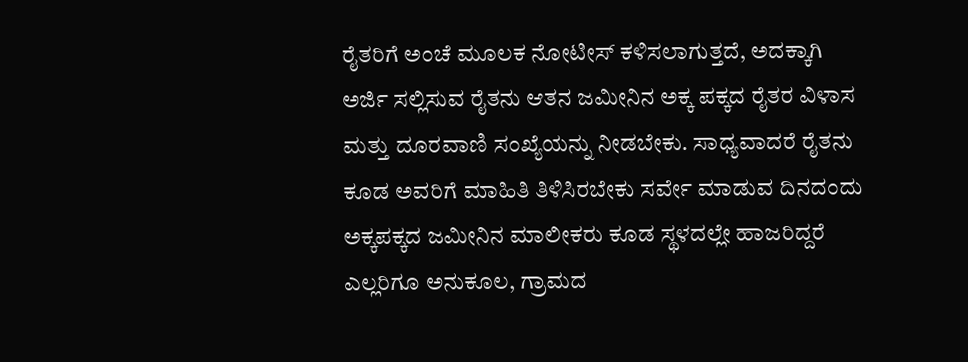ರೈತರಿಗೆ ಅಂಚೆ ಮೂಲಕ ನೋಟೀಸ್ ಕಳಿಸಲಾಗುತ್ತದೆ, ಅದಕ್ಕಾಗಿ ಅರ್ಜಿ ಸಲ್ಲಿಸುವ ರೈತನು ಆತನ ಜಮೀನಿನ ಅಕ್ಕ ಪಕ್ಕದ ರೈತರ ವಿಳಾಸ ಮತ್ತು ದೂರವಾಣಿ ಸಂಖ್ಯೆಯನ್ನು ನೀಡಬೇಕು. ಸಾಧ್ಯವಾದರೆ ರೈತನು ಕೂಡ ಅವರಿಗೆ ಮಾಹಿತಿ ತಿಳಿಸಿರಬೇಕು ಸರ್ವೇ ಮಾಡುವ ದಿನದಂದು ಅಕ್ಕಪಕ್ಕದ ಜಮೀನಿನ ಮಾಲೀಕರು ಕೂಡ ಸ್ಥಳದಲ್ಲೇ ಹಾಜರಿದ್ದರೆ ಎಲ್ಲರಿಗೂ ಅನುಕೂಲ, ಗ್ರಾಮದ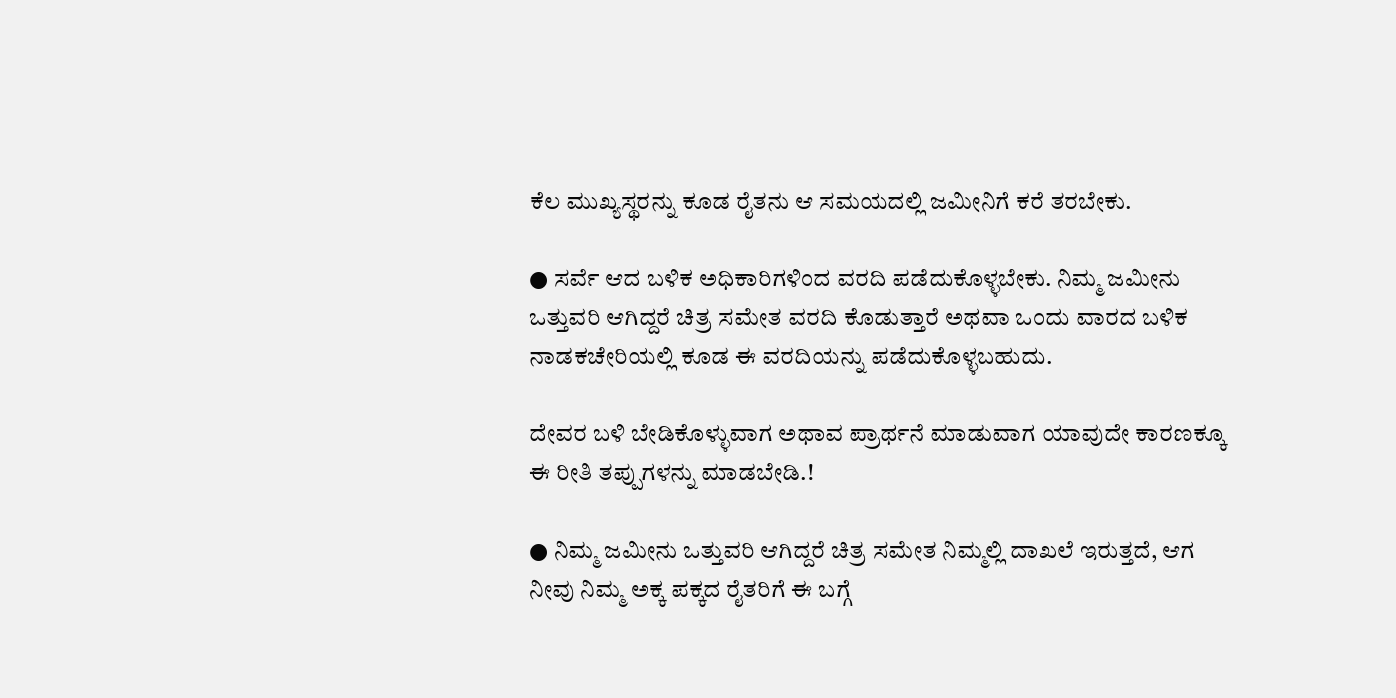ಕೆಲ ಮುಖ್ಯಸ್ಥರನ್ನು ಕೂಡ ರೈತನು ಆ ಸಮಯದಲ್ಲಿ ಜಮೀನಿಗೆ ಕರೆ ತರಬೇಕು.

● ಸರ್ವೆ ಆದ ಬಳಿಕ ಅಧಿಕಾರಿಗಳಿಂದ ವರದಿ ಪಡೆದುಕೊಳ್ಳಬೇಕು. ನಿಮ್ಮ ಜಮೀನು ಒತ್ತುವರಿ ಆಗಿದ್ದರೆ ಚಿತ್ರ ಸಮೇತ ವರದಿ ಕೊಡುತ್ತಾರೆ ಅಥವಾ ಒಂದು ವಾರದ ಬಳಿಕ ನಾಡಕಚೇರಿಯಲ್ಲಿ ಕೂಡ ಈ ವರದಿಯನ್ನು ಪಡೆದುಕೊಳ್ಳಬಹುದು.

ದೇವರ ಬಳಿ ಬೇಡಿಕೊಳ್ಳುವಾಗ ಅಥಾವ ಪ್ರಾರ್ಥನೆ ಮಾಡುವಾಗ ಯಾವುದೇ ಕಾರಣಕ್ಕೂ ಈ ರೀತಿ ತಪ್ಪುಗಳನ್ನು ಮಾಡಬೇಡಿ.!

● ನಿಮ್ಮ ಜಮೀನು ಒತ್ತುವರಿ ಆಗಿದ್ದರೆ ಚಿತ್ರ ಸಮೇತ ನಿಮ್ಮಲ್ಲಿ ದಾಖಲೆ ಇರುತ್ತದೆ, ಆಗ ನೀವು ನಿಮ್ಮ ಅಕ್ಕ ಪಕ್ಕದ ರೈತರಿಗೆ ಈ ಬಗ್ಗೆ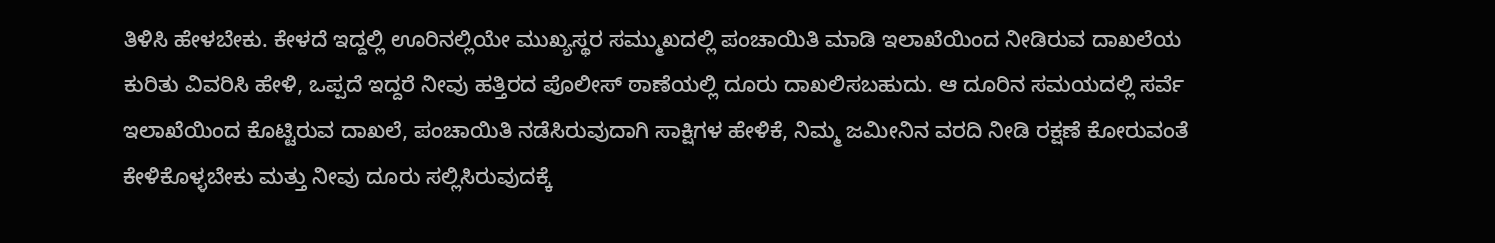ತಿಳಿಸಿ ಹೇಳಬೇಕು. ಕೇಳದೆ ಇದ್ದಲ್ಲಿ ಊರಿನಲ್ಲಿಯೇ ಮುಖ್ಯಸ್ಥರ ಸಮ್ಮುಖದಲ್ಲಿ ಪಂಚಾಯಿತಿ ಮಾಡಿ ಇಲಾಖೆಯಿಂದ ನೀಡಿರುವ ದಾಖಲೆಯ ಕುರಿತು ವಿವರಿಸಿ ಹೇಳಿ, ಒಪ್ಪದೆ ಇದ್ದರೆ ನೀವು ಹತ್ತಿರದ ಪೊಲೀಸ್ ಠಾಣೆಯಲ್ಲಿ ದೂರು ದಾಖಲಿಸಬಹುದು. ಆ ದೂರಿನ ಸಮಯದಲ್ಲಿ ಸರ್ವೆ ಇಲಾಖೆಯಿಂದ ಕೊಟ್ಟಿರುವ ದಾಖಲೆ, ಪಂಚಾಯಿತಿ ನಡೆಸಿರುವುದಾಗಿ ಸಾಕ್ಷಿಗಳ ಹೇಳಿಕೆ, ನಿಮ್ಮ ಜಮೀನಿನ ವರದಿ ನೀಡಿ ರಕ್ಷಣೆ ಕೋರುವಂತೆ ಕೇಳಿಕೊಳ್ಳಬೇಕು ಮತ್ತು ನೀವು ದೂರು ಸಲ್ಲಿಸಿರುವುದಕ್ಕೆ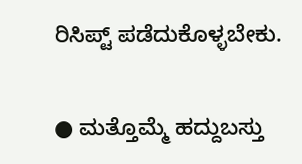ರಿಸಿಪ್ಟ್ ಪಡೆದುಕೊಳ್ಳಬೇಕು.

● ಮತ್ತೊಮ್ಮೆ ಹದ್ದುಬಸ್ತು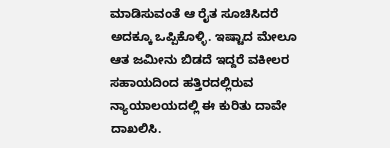ಮಾಡಿಸುವಂತೆ ಆ ರೈತ ಸೂಚಿಸಿದರೆ ಅದಕ್ಕೂ ಒಪ್ಪಿಕೊಳ್ಳಿ. ಇಷ್ಟಾದ ಮೇಲೂ ಆತ ಜಮೀನು ಬಿಡದೆ ಇದ್ದರೆ ವಕೀಲರ ಸಹಾಯದಿಂದ ಹತ್ತಿರದಲ್ಲಿರುವ ನ್ಯಾಯಾಲಯದಲ್ಲಿ ಈ ಕುರಿತು ದಾವೇ ದಾಖಲಿಸಿ.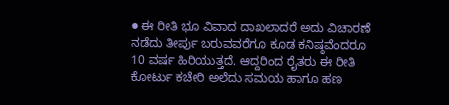● ಈ ರೀತಿ ಭೂ ವಿವಾದ ದಾಖಲಾದರೆ ಅದು ವಿಚಾರಣೆ ನಡೆದು ತೀರ್ಪು ಬರುವವರೆಗೂ ಕೂಡ ಕನಿಷ್ಠವೆಂದರೂ 10 ವರ್ಷ ಹಿರಿಯುತ್ತದೆ. ಆದ್ದರಿಂದ ರೈತರು ಈ ರೀತಿ ಕೋರ್ಟು ಕಚೇರಿ ಅಲೆದು ಸಮಯ ಹಾಗೂ ಹಣ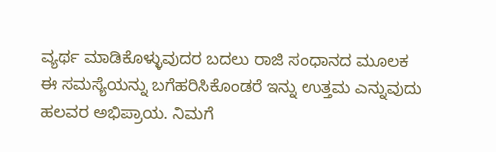ವ್ಯರ್ಥ ಮಾಡಿಕೊಳ್ಳುವುದರ ಬದಲು ರಾಜಿ ಸಂಧಾನದ ಮೂಲಕ ಈ ಸಮಸ್ಯೆಯನ್ನು ಬಗೆಹರಿಸಿಕೊಂಡರೆ ಇನ್ನು ಉತ್ತಮ ಎನ್ನುವುದು ಹಲವರ ಅಭಿಪ್ರಾಯ. ನಿಮಗೆ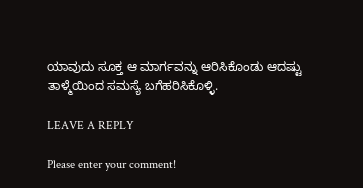ಯಾವುದು ಸೂಕ್ತ ಆ ಮಾರ್ಗವನ್ನು ಆರಿಸಿಕೊಂಡು ಆದಷ್ಟು ತಾಳ್ಮೆಯಿಂದ ಸಮಸ್ಯೆ ಬಗೆಹರಿಸಿಕೊಳ್ಳಿ.

LEAVE A REPLY

Please enter your comment!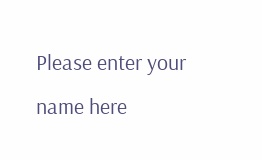Please enter your name here